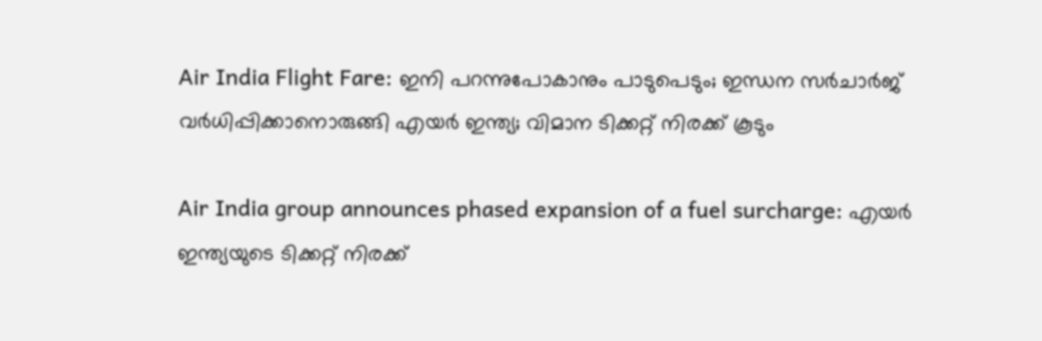Air India Flight Fare: ഇനി പറന്നുപോകാനും പാടുപെടും; ഇന്ധന സര്‍ചാര്‍ജ് വര്‍ധിപ്പിക്കാനൊരുങ്ങി എയര്‍ ഇന്ത്യ; വിമാന ടിക്കറ്റ് നിരക്ക് കൂടും

Air India group announces phased expansion of a fuel surcharge: എയര്‍ ഇന്ത്യയുടെ ടിക്കറ്റ് നിരക്ക്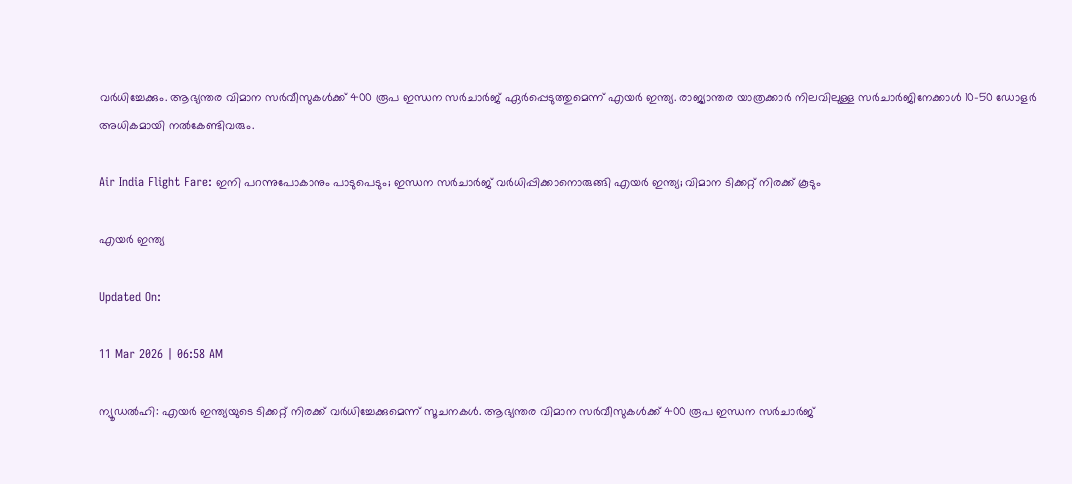വര്‍ധിച്ചേക്കും. ആഭ്യന്തര വിമാന സർവീസുകൾക്ക് 400 രൂപ ഇന്ധന സർചാർജ് ഏർപ്പെടുത്തുമെന്ന് എയർ ഇന്ത്യ. രാജ്യാന്തര യാത്രക്കാർ നിലവിലുള്ള സർചാർജിനേക്കാൾ 10–50 ഡോളർ അധികമായി നൽകേണ്ടിവരും.

Air India Flight Fare: ഇനി പറന്നുപോകാനും പാടുപെടും; ഇന്ധന സര്‍ചാര്‍ജ് വര്‍ധിപ്പിക്കാനൊരുങ്ങി എയര്‍ ഇന്ത്യ; വിമാന ടിക്കറ്റ് നിരക്ക് കൂടും

എയർ ഇന്ത്യ

Updated On:

11 Mar 2026 | 06:58 AM

ന്യൂഡല്‍ഹി: എയര്‍ ഇന്ത്യയുടെ ടിക്കറ്റ് നിരക്ക് വര്‍ധിച്ചേക്കുമെന്ന് സൂചനകള്‍. ആഭ്യന്തര വിമാന സർവീസുകൾക്ക് 400 രൂപ ഇന്ധന സർചാർജ്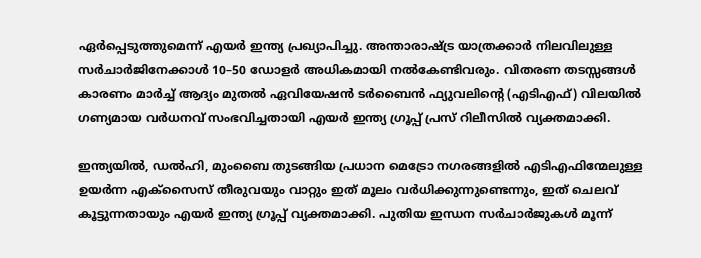ഏർപ്പെടുത്തുമെന്ന് എയർ ഇന്ത്യ പ്രഖ്യാപിച്ചു. അന്താരാഷ്ട്ര യാത്രക്കാർ നിലവിലുള്ള സർചാർജിനേക്കാൾ 10–50 ഡോളർ അധികമായി നൽകേണ്ടിവരും. വിതരണ തടസ്സങ്ങൾ കാരണം മാർച്ച് ആദ്യം മുതൽ ഏവിയേഷന്‍ ടര്‍ബൈന്‍ ഫ്യുവലിന്റെ (എടിഎഫ്) വിലയില്‍ ഗണ്യമായ വര്‍ധനവ് സംഭവിച്ചതായി എയര്‍ ഇന്ത്യ ഗ്രൂപ്പ് പ്രസ് റിലീസില്‍ വ്യക്തമാക്കി.

ഇന്ത്യയിൽ, ഡൽഹി, മുംബൈ തുടങ്ങിയ പ്രധാന മെട്രോ നഗരങ്ങളിൽ എടിഎഫിന്മേലുള്ള ഉയർന്ന എക്സൈസ് തീരുവയും വാറ്റും ഇത് മൂലം വര്‍ധിക്കുന്നുണ്ടെന്നും, ഇത് ചെലവ് കൂട്ടുന്നതായും എയര്‍ ഇന്ത്യ ഗ്രൂപ്പ് വ്യക്തമാക്കി. പുതിയ ഇന്ധന സർചാർജുകൾ മൂന്ന്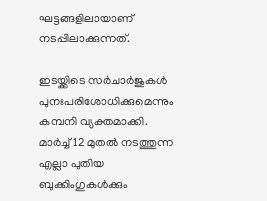ഘട്ടങ്ങളിലായാണ് നടപ്പിലാക്കുന്നത്.

ഇടയ്ക്കിടെ സർചാർജുകൾ പുനഃപരിശോധിക്കുമെന്നും കമ്പനി വ്യക്തമാക്കി. മാർച്ച് 12 മുതൽ നടത്തുന്ന എല്ലാ പുതിയ ബുക്കിംഗുകൾക്കും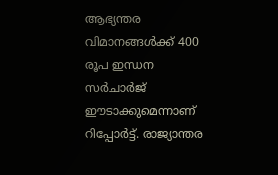ആഭ്യന്തര വിമാനങ്ങൾക്ക് 400 രൂപ ഇന്ധന സർചാർജ് ഈടാക്കുമെന്നാണ് റിപ്പോര്‍ട്ട്. രാജ്യാന്തര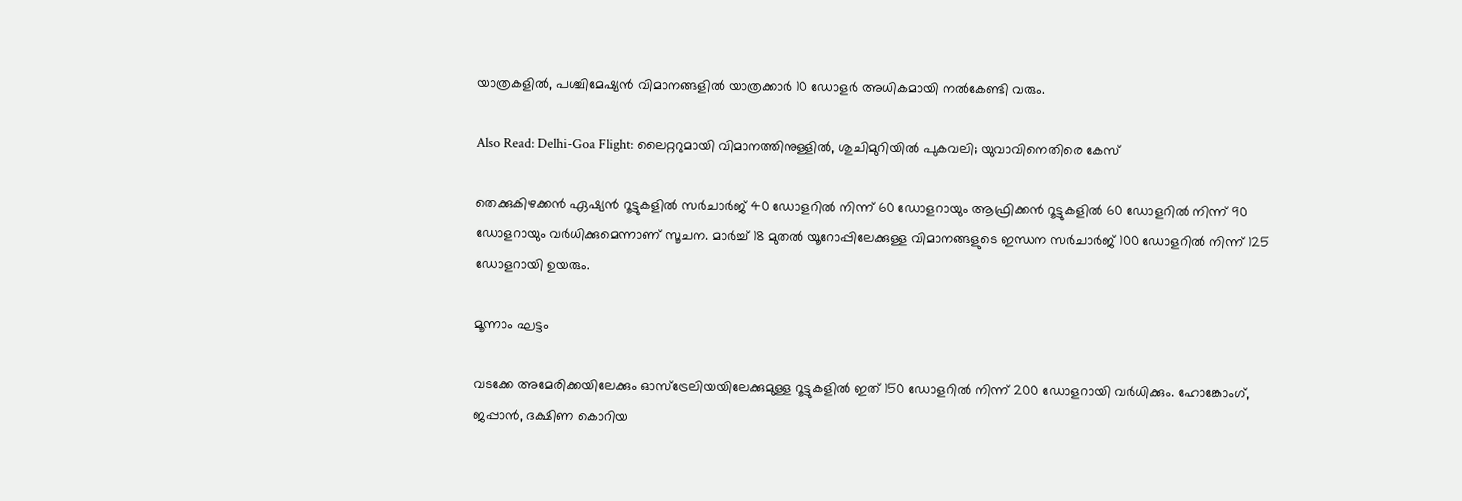യാത്രകളില്‍, പശ്ചിമേഷ്യൻ വിമാനങ്ങളിൽ യാത്രക്കാർ 10 ഡോളർ അധികമായി നല്‍കേണ്ടി വരും.

Also Read: Delhi-Goa Flight: ലൈറ്ററുമായി വിമാനത്തിനുള്ളിൽ, ശുചിമുറിയിൽ പുകവലി; യുവാവിനെതിരെ കേസ്

തെക്കുകിഴക്കൻ ഏഷ്യൻ റൂട്ടുകളിൽ സർചാർജ് 40 ഡോളറിൽ നിന്ന് 60 ഡോളറായും ആഫ്രിക്കൻ റൂട്ടുകളിൽ 60 ഡോളറിൽ നിന്ന് 90 ഡോളറായും വര്‍ധിക്കുമെന്നാണ് സൂചന. മാർച്ച് 18 മുതൽ യൂറോപ്പിലേക്കുള്ള വിമാനങ്ങളുടെ ഇന്ധന സർചാർജ് 100 ഡോളറിൽ നിന്ന് 125 ഡോളറായി ഉയരും.

മൂന്നാം ഘട്ടം

വടക്കേ അമേരിക്കയിലേക്കും ഓസ്‌ട്രേലിയയിലേക്കുമുള്ള റൂട്ടുകളില്‍ ഇത്‌ 150 ഡോളറിൽ നിന്ന് 200 ഡോളറായി വര്‍ധിക്കും. ഹോങ്കോംഗ്, ജപ്പാൻ, ദക്ഷിണ കൊറിയ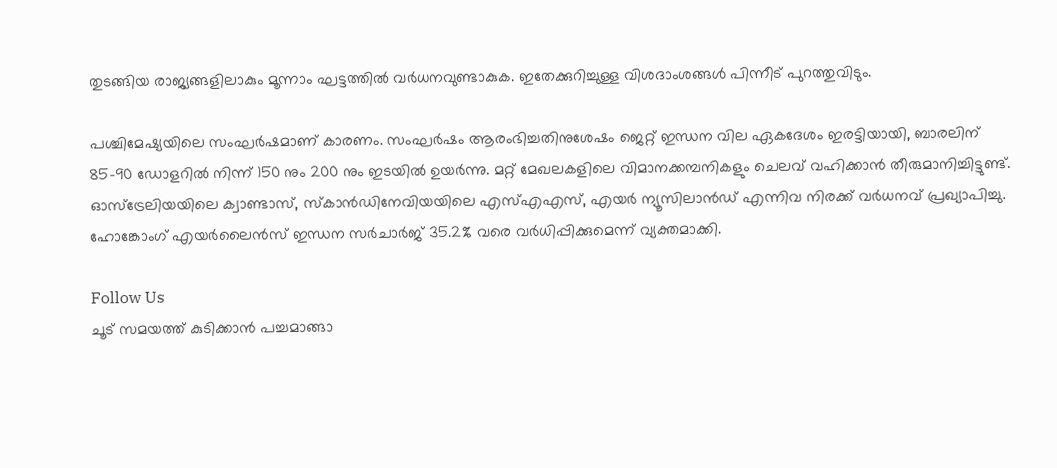തുടങ്ങിയ രാജ്യങ്ങളിലാകും മൂന്നാം ഘട്ടത്തില്‍ വര്‍ധനവുണ്ടാകുക. ഇതേക്കുറിച്ചുള്ള വിശദാംശങ്ങള്‍ പിന്നീട് പുറത്തുവിടും.

പശ്ചിമേഷ്യയിലെ സംഘർഷമാണ് കാരണം. സംഘർഷം ആരംഭിച്ചതിനുശേഷം ജെറ്റ് ഇന്ധന വില ഏകദേശം ഇരട്ടിയായി, ബാരലിന് 85–90 ഡോളറിൽ നിന്ന് 150 നും 200 നും ഇടയിൽ ഉയർന്നു. മറ്റ് മേഖലകളിലെ വിമാനക്കമ്പനികളും ചെലവ് വഹിക്കാൻ തീരുമാനിച്ചിട്ടുണ്ട്. ഓസ്‌ട്രേലിയയിലെ ക്വാണ്ടാസ്, സ്കാൻഡിനേവിയയിലെ എസ്‌എ‌എസ്, എയർ ന്യൂസിലാൻഡ് എന്നിവ നിരക്ക് വർധനവ് പ്രഖ്യാപിച്ചു. ഹോങ്കോംഗ് എയർലൈൻസ് ഇന്ധന സർചാർജ് 35.2% വരെ വർധിപ്പിക്കുമെന്ന് വ്യക്തമാക്കി.

Follow Us
ചൂട് സമയത്ത് കുടിക്കാൻ പച്ചമാങ്ങാ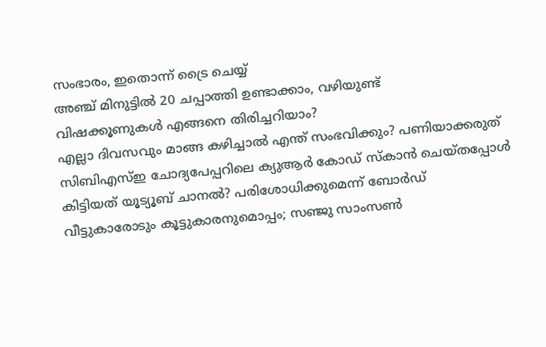സംഭാരം, ഇതൊന്ന് ട്രൈ ചെയ്യ്
അഞ്ച് മിനുട്ടിൽ 20 ചപ്പാത്തി ഉണ്ടാക്കാം, വഴിയുണ്ട്
വിഷക്കൂണുകള്‍ എങ്ങനെ തിരിച്ചറിയാം?
എല്ലാ ദിവസവും മാങ്ങ കഴിച്ചാല്‍ എന്ത് സംഭവിക്കും? പണിയാക്കരുത്‌
സിബിഎസ്ഇ ചോദ്യപേപ്പറിലെ ക്യുആര്‍ കോഡ് സ്‌കാന്‍ ചെയ്തപ്പോള്‍ കിട്ടിയത് യൂട്യൂബ് ചാനല്‍? പരിശോധിക്കുമെന്ന് ബോര്‍ഡ്‌
വീട്ടുകാരോടും കൂട്ടുകാരനുമൊപ്പം; സഞ്ജു സാംസണ്‍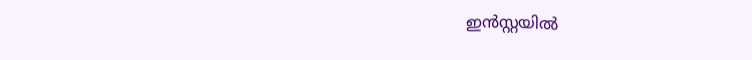ഇന്‍സ്റ്റയില്‍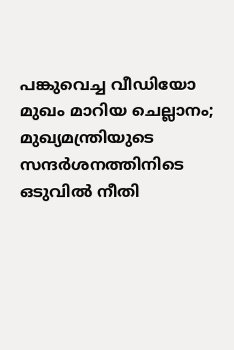പങ്കുവെച്ച വീഡിയോ
മുഖം മാറിയ ചെല്ലാനം; മുഖ്യമന്ത്രിയുടെ സന്ദര്‍ശനത്തിനിടെ
ഒടുവില്‍ നീതി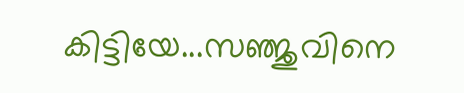കിട്ടിയേ...സഞ്ജുവിനെ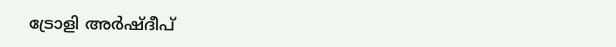ട്രോളി അര്‍ഷ്ദീപ്‌